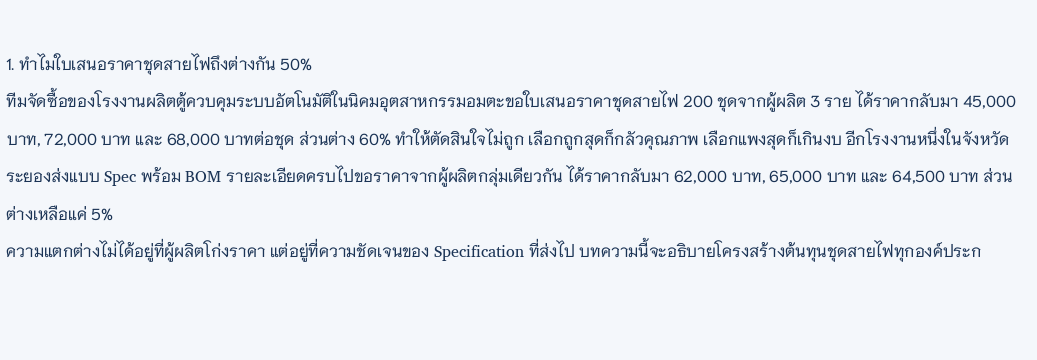1. ทำไมใบเสนอราคาชุดสายไฟถึงต่างกัน 50%
ทีมจัดซื้อของโรงงานผลิตตู้ควบคุมระบบอัตโนมัติในนิคมอุตสาหกรรมอมตะขอใบเสนอราคาชุดสายไฟ 200 ชุดจากผู้ผลิต 3 ราย ได้ราคากลับมา 45,000 บาท, 72,000 บาท และ 68,000 บาทต่อชุด ส่วนต่าง 60% ทำให้ตัดสินใจไม่ถูก เลือกถูกสุดก็กลัวคุณภาพ เลือกแพงสุดก็เกินงบ อีกโรงงานหนึ่งในจังหวัดระยองส่งแบบ Spec พร้อม BOM รายละเอียดครบไปขอราคาจากผู้ผลิตกลุ่มเดียวกัน ได้ราคากลับมา 62,000 บาท, 65,000 บาท และ 64,500 บาท ส่วนต่างเหลือแค่ 5%
ความแตกต่างไม่ได้อยู่ที่ผู้ผลิตโก่งราคา แต่อยู่ที่ความชัดเจนของ Specification ที่ส่งไป บทความนี้จะอธิบายโครงสร้างต้นทุนชุดสายไฟทุกองค์ประก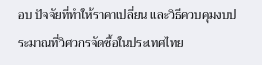อบ ปัจจัยที่ทำให้ราคาเปลี่ยน และวิธีควบคุมงบประมาณที่วิศวกรจัดซื้อในประเทศไทย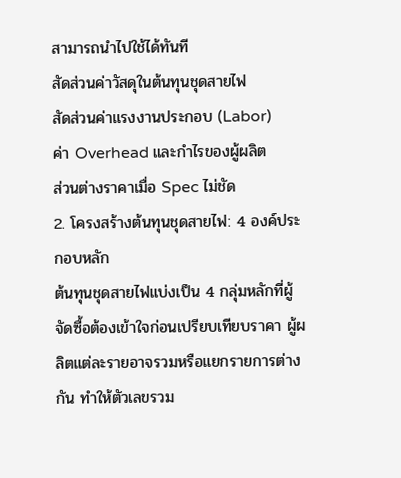สามารถนำไปใช้ได้ทันที
สัดส่วนค่าวัสดุในต้นทุนชุดสายไฟ
สัดส่วนค่าแรงงานประกอบ (Labor)
ค่า Overhead และกำไรของผู้ผลิต
ส่วนต่างราคาเมื่อ Spec ไม่ชัด
2. โครงสร้างต้นทุนชุดสายไฟ: 4 องค์ประกอบหลัก
ต้นทุนชุดสายไฟแบ่งเป็น 4 กลุ่มหลักที่ผู้จัดซื้อต้องเข้าใจก่อนเปรียบเทียบราคา ผู้ผลิตแต่ละรายอาจรวมหรือแยกรายการต่างกัน ทำให้ตัวเลขรวม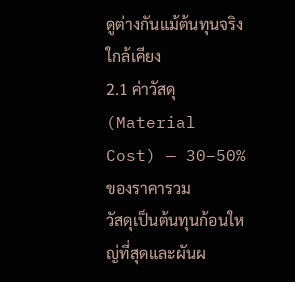ดูต่างกันแม้ต้นทุนจริงใกล้เคียง
2.1 ค่าวัสดุ (Material Cost) — 30–50% ของราคารวม
วัสดุเป็นต้นทุนก้อนใหญ่ที่สุดและผันผ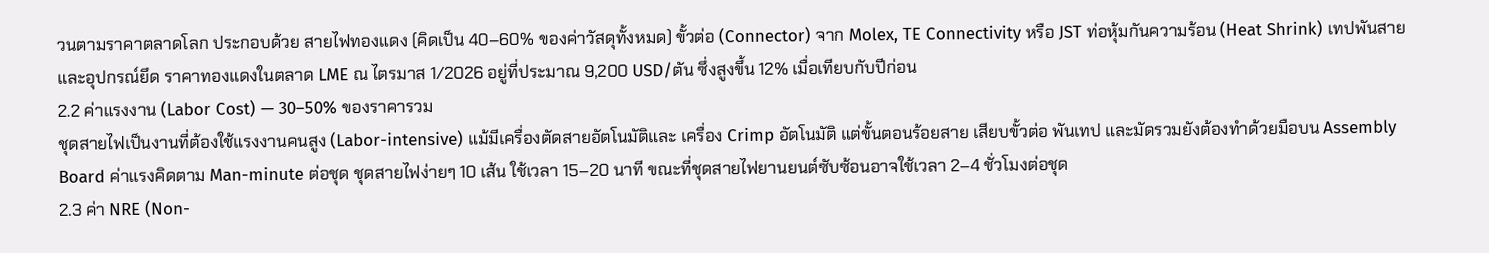วนตามราคาตลาดโลก ประกอบด้วย สายไฟทองแดง (คิดเป็น 40–60% ของค่าวัสดุทั้งหมด) ขั้วต่อ (Connector) จาก Molex, TE Connectivity หรือ JST ท่อหุ้มกันความร้อน (Heat Shrink) เทปพันสาย และอุปกรณ์ยึด ราคาทองแดงในตลาด LME ณ ไตรมาส 1/2026 อยู่ที่ประมาณ 9,200 USD/ตัน ซึ่งสูงขึ้น 12% เมื่อเทียบกับปีก่อน
2.2 ค่าแรงงาน (Labor Cost) — 30–50% ของราคารวม
ชุดสายไฟเป็นงานที่ต้องใช้แรงงานคนสูง (Labor-intensive) แม้มีเครื่องตัดสายอัตโนมัติและ เครื่อง Crimp อัตโนมัติ แต่ขั้นตอนร้อยสาย เสียบขั้วต่อ พันเทป และมัดรวมยังต้องทำด้วยมือบน Assembly Board ค่าแรงคิดตาม Man-minute ต่อชุด ชุดสายไฟง่ายๆ 10 เส้น ใช้เวลา 15–20 นาที ขณะที่ชุดสายไฟยานยนต์ซับซ้อนอาจใช้เวลา 2–4 ชั่วโมงต่อชุด
2.3 ค่า NRE (Non-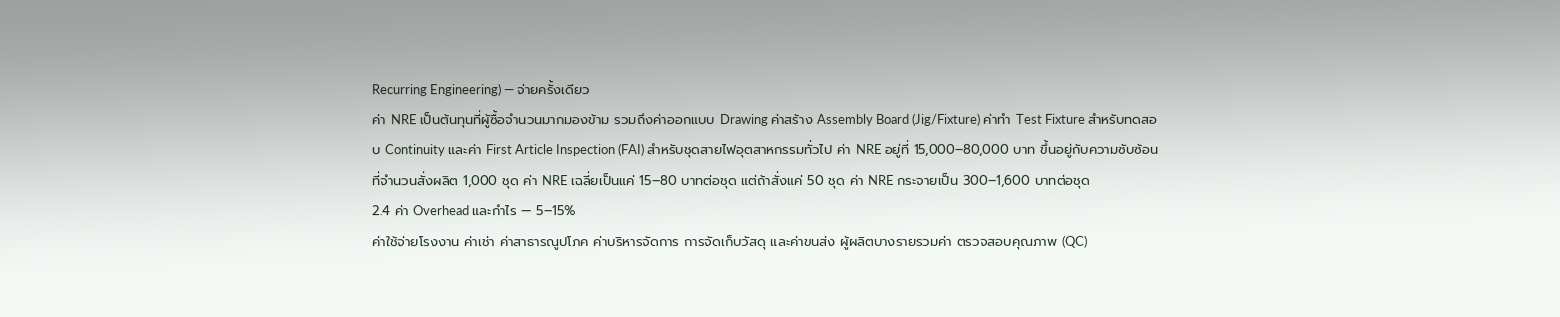Recurring Engineering) — จ่ายครั้งเดียว
ค่า NRE เป็นต้นทุนที่ผู้ซื้อจำนวนมากมองข้าม รวมถึงค่าออกแบบ Drawing ค่าสร้าง Assembly Board (Jig/Fixture) ค่าทำ Test Fixture สำหรับทดสอบ Continuity และค่า First Article Inspection (FAI) สำหรับชุดสายไฟอุตสาหกรรมทั่วไป ค่า NRE อยู่ที่ 15,000–80,000 บาท ขึ้นอยู่กับความซับซ้อน ที่จำนวนสั่งผลิต 1,000 ชุด ค่า NRE เฉลี่ยเป็นแค่ 15–80 บาทต่อชุด แต่ถ้าสั่งแค่ 50 ชุด ค่า NRE กระจายเป็น 300–1,600 บาทต่อชุด
2.4 ค่า Overhead และกำไร — 5–15%
ค่าใช้จ่ายโรงงาน ค่าเช่า ค่าสาธารณูปโภค ค่าบริหารจัดการ การจัดเก็บวัสดุ และค่าขนส่ง ผู้ผลิตบางรายรวมค่า ตรวจสอบคุณภาพ (QC)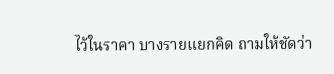ไว้ในราคา บางรายแยกคิด ถามให้ชัดว่า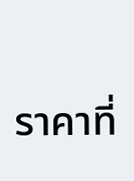ราคาที่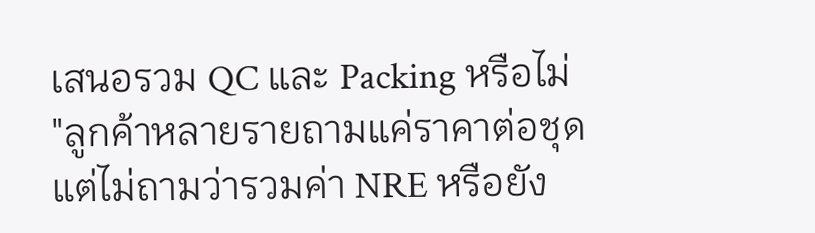เสนอรวม QC และ Packing หรือไม่
"ลูกค้าหลายรายถามแค่ราคาต่อชุด แต่ไม่ถามว่ารวมค่า NRE หรือยัง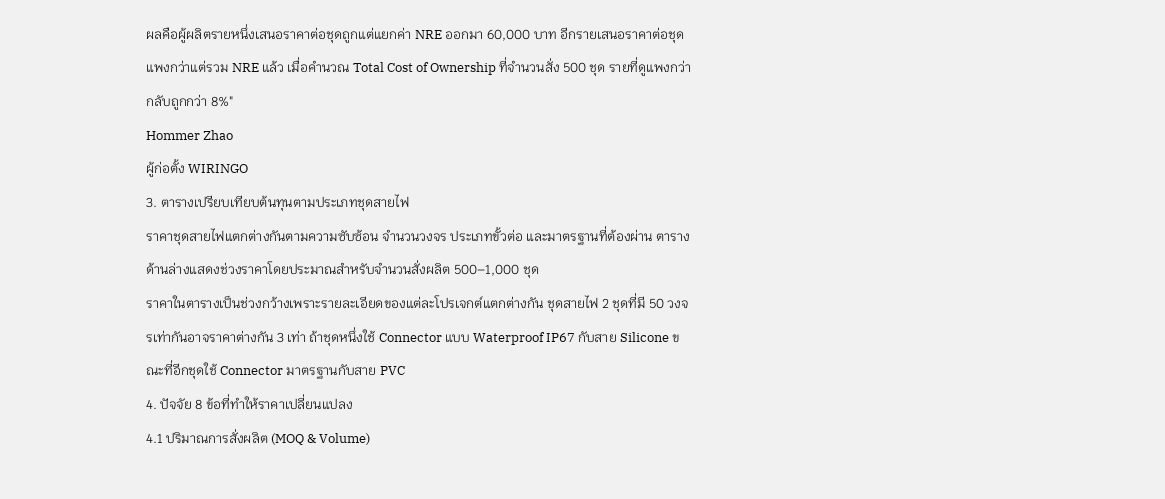ผลคือผู้ผลิตรายหนึ่งเสนอราคาต่อชุดถูกแต่แยกค่า NRE ออกมา 60,000 บาท อีกรายเสนอราคาต่อชุดแพงกว่าแต่รวม NRE แล้ว เมื่อคำนวณ Total Cost of Ownership ที่จำนวนสั่ง 500 ชุด รายที่ดูแพงกว่ากลับถูกกว่า 8%"
Hommer Zhao
ผู้ก่อตั้ง WIRINGO
3. ตารางเปรียบเทียบต้นทุนตามประเภทชุดสายไฟ
ราคาชุดสายไฟแตกต่างกันตามความซับซ้อน จำนวนวงจร ประเภทขั้วต่อ และมาตรฐานที่ต้องผ่าน ตารางด้านล่างแสดงช่วงราคาโดยประมาณสำหรับจำนวนสั่งผลิต 500–1,000 ชุด
ราคาในตารางเป็นช่วงกว้างเพราะรายละเอียดของแต่ละโปรเจกต์แตกต่างกัน ชุดสายไฟ 2 ชุดที่มี 50 วงจรเท่ากันอาจราคาต่างกัน 3 เท่า ถ้าชุดหนึ่งใช้ Connector แบบ Waterproof IP67 กับสาย Silicone ขณะที่อีกชุดใช้ Connector มาตรฐานกับสาย PVC
4. ปัจจัย 8 ข้อที่ทำให้ราคาเปลี่ยนแปลง
4.1 ปริมาณการสั่งผลิต (MOQ & Volume)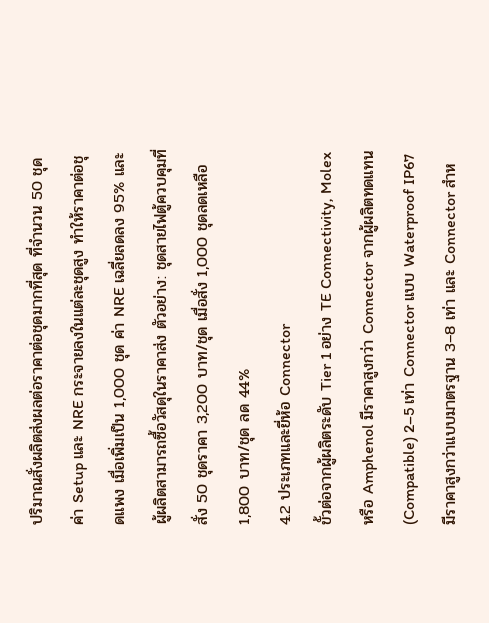ปริมาณสั่งผลิตส่งผลต่อราคาต่อชุดมากที่สุด ที่จำนวน 50 ชุด ค่า Setup และ NRE กระจายลงในแต่ละชุดสูง ทำให้ราคาต่อชุดแพง เมื่อเพิ่มเป็น 1,000 ชุด ค่า NRE เฉลี่ยลดลง 95% และผู้ผลิตสามารถซื้อวัสดุในราคาส่ง ตัวอย่าง: ชุดสายไฟตู้ควบคุมที่สั่ง 50 ชุดราคา 3,200 บาท/ชุด เมื่อสั่ง 1,000 ชุดลดเหลือ 1,800 บาท/ชุด ลด 44%
4.2 ประเภทและยี่ห้อ Connector
ขั้วต่อจากผู้ผลิตระดับ Tier 1 อย่าง TE Connectivity, Molex หรือ Amphenol มีราคาสูงกว่า Connector จากผู้ผลิตทดแทน (Compatible) 2–5 เท่า Connector แบบ Waterproof IP67 มีราคาสูงกว่าแบบมาตรฐาน 3–8 เท่า และ Connector สำห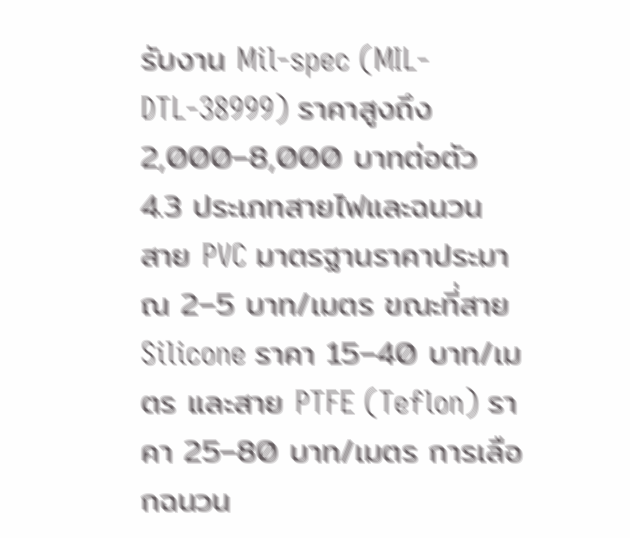รับงาน Mil-spec (MIL-DTL-38999) ราคาสูงถึง 2,000–8,000 บาทต่อตัว
4.3 ประเภทสายไฟและฉนวน
สาย PVC มาตรฐานราคาประมาณ 2–5 บาท/เมตร ขณะที่สาย Silicone ราคา 15–40 บาท/เมตร และสาย PTFE (Teflon) ราคา 25–80 บาท/เมตร การเลือกฉนวน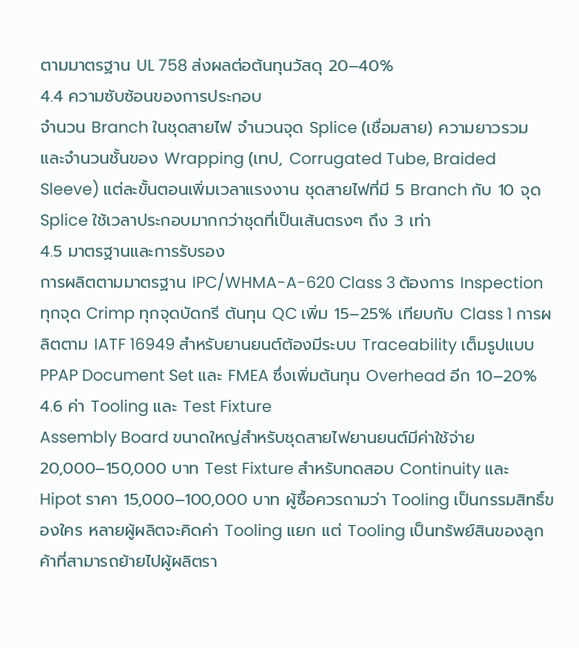ตามมาตรฐาน UL 758 ส่งผลต่อต้นทุนวัสดุ 20–40%
4.4 ความซับซ้อนของการประกอบ
จำนวน Branch ในชุดสายไฟ จำนวนจุด Splice (เชื่อมสาย) ความยาวรวม และจำนวนชั้นของ Wrapping (เทป, Corrugated Tube, Braided Sleeve) แต่ละขั้นตอนเพิ่มเวลาแรงงาน ชุดสายไฟที่มี 5 Branch กับ 10 จุด Splice ใช้เวลาประกอบมากกว่าชุดที่เป็นเส้นตรงๆ ถึง 3 เท่า
4.5 มาตรฐานและการรับรอง
การผลิตตามมาตรฐาน IPC/WHMA-A-620 Class 3 ต้องการ Inspection ทุกจุด Crimp ทุกจุดบัดกรี ต้นทุน QC เพิ่ม 15–25% เทียบกับ Class 1 การผลิตตาม IATF 16949 สำหรับยานยนต์ต้องมีระบบ Traceability เต็มรูปแบบ PPAP Document Set และ FMEA ซึ่งเพิ่มต้นทุน Overhead อีก 10–20%
4.6 ค่า Tooling และ Test Fixture
Assembly Board ขนาดใหญ่สำหรับชุดสายไฟยานยนต์มีค่าใช้จ่าย 20,000–150,000 บาท Test Fixture สำหรับทดสอบ Continuity และ Hipot ราคา 15,000–100,000 บาท ผู้ซื้อควรถามว่า Tooling เป็นกรรมสิทธิ์ของใคร หลายผู้ผลิตจะคิดค่า Tooling แยก แต่ Tooling เป็นทรัพย์สินของลูกค้าที่สามารถย้ายไปผู้ผลิตรา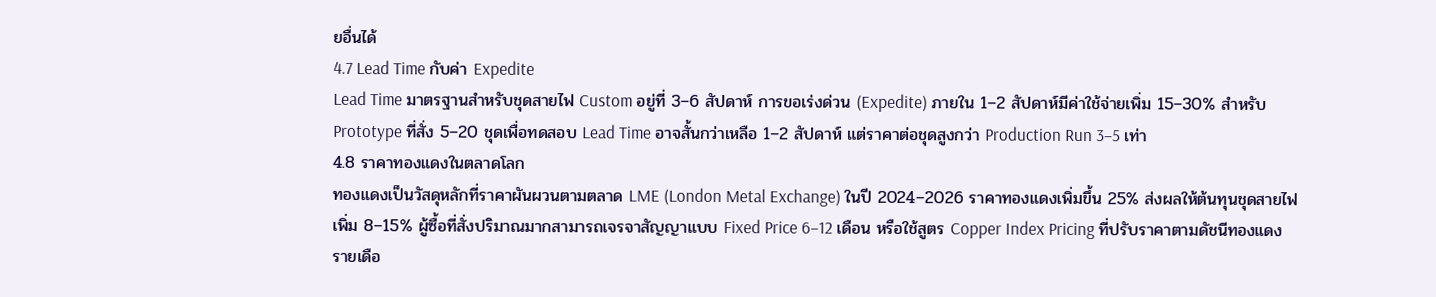ยอื่นได้
4.7 Lead Time กับค่า Expedite
Lead Time มาตรฐานสำหรับชุดสายไฟ Custom อยู่ที่ 3–6 สัปดาห์ การขอเร่งด่วน (Expedite) ภายใน 1–2 สัปดาห์มีค่าใช้จ่ายเพิ่ม 15–30% สำหรับ Prototype ที่สั่ง 5–20 ชุดเพื่อทดสอบ Lead Time อาจสั้นกว่าเหลือ 1–2 สัปดาห์ แต่ราคาต่อชุดสูงกว่า Production Run 3–5 เท่า
4.8 ราคาทองแดงในตลาดโลก
ทองแดงเป็นวัสดุหลักที่ราคาผันผวนตามตลาด LME (London Metal Exchange) ในปี 2024–2026 ราคาทองแดงเพิ่มขึ้น 25% ส่งผลให้ต้นทุนชุดสายไฟเพิ่ม 8–15% ผู้ซื้อที่สั่งปริมาณมากสามารถเจรจาสัญญาแบบ Fixed Price 6–12 เดือน หรือใช้สูตร Copper Index Pricing ที่ปรับราคาตามดัชนีทองแดงรายเดือ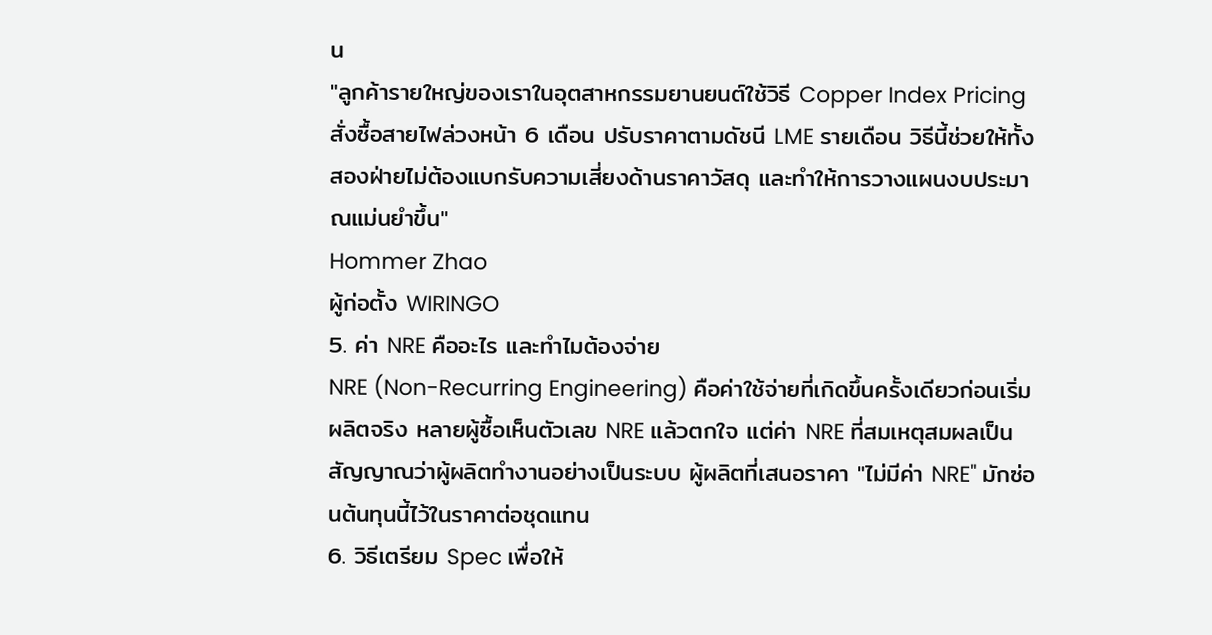น
"ลูกค้ารายใหญ่ของเราในอุตสาหกรรมยานยนต์ใช้วิธี Copper Index Pricing สั่งซื้อสายไฟล่วงหน้า 6 เดือน ปรับราคาตามดัชนี LME รายเดือน วิธีนี้ช่วยให้ทั้งสองฝ่ายไม่ต้องแบกรับความเสี่ยงด้านราคาวัสดุ และทำให้การวางแผนงบประมาณแม่นยำขึ้น"
Hommer Zhao
ผู้ก่อตั้ง WIRINGO
5. ค่า NRE คืออะไร และทำไมต้องจ่าย
NRE (Non-Recurring Engineering) คือค่าใช้จ่ายที่เกิดขึ้นครั้งเดียวก่อนเริ่มผลิตจริง หลายผู้ซื้อเห็นตัวเลข NRE แล้วตกใจ แต่ค่า NRE ที่สมเหตุสมผลเป็นสัญญาณว่าผู้ผลิตทำงานอย่างเป็นระบบ ผู้ผลิตที่เสนอราคา "ไม่มีค่า NRE" มักซ่อนต้นทุนนี้ไว้ในราคาต่อชุดแทน
6. วิธีเตรียม Spec เพื่อให้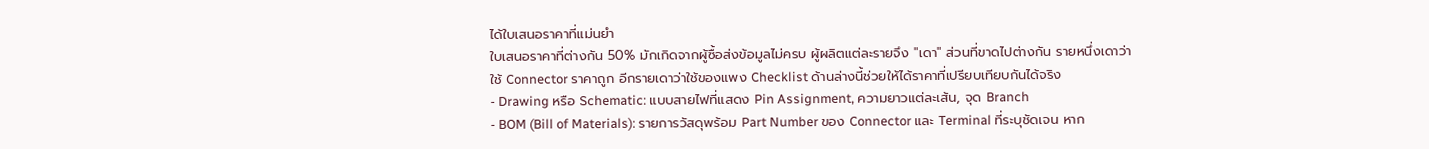ได้ใบเสนอราคาที่แม่นยำ
ใบเสนอราคาที่ต่างกัน 50% มักเกิดจากผู้ซื้อส่งข้อมูลไม่ครบ ผู้ผลิตแต่ละรายจึง "เดา" ส่วนที่ขาดไปต่างกัน รายหนึ่งเดาว่าใช้ Connector ราคาถูก อีกรายเดาว่าใช้ของแพง Checklist ด้านล่างนี้ช่วยให้ได้ราคาที่เปรียบเทียบกันได้จริง
- Drawing หรือ Schematic: แบบสายไฟที่แสดง Pin Assignment, ความยาวแต่ละเส้น, จุด Branch
- BOM (Bill of Materials): รายการวัสดุพร้อม Part Number ของ Connector และ Terminal ที่ระบุชัดเจน หาก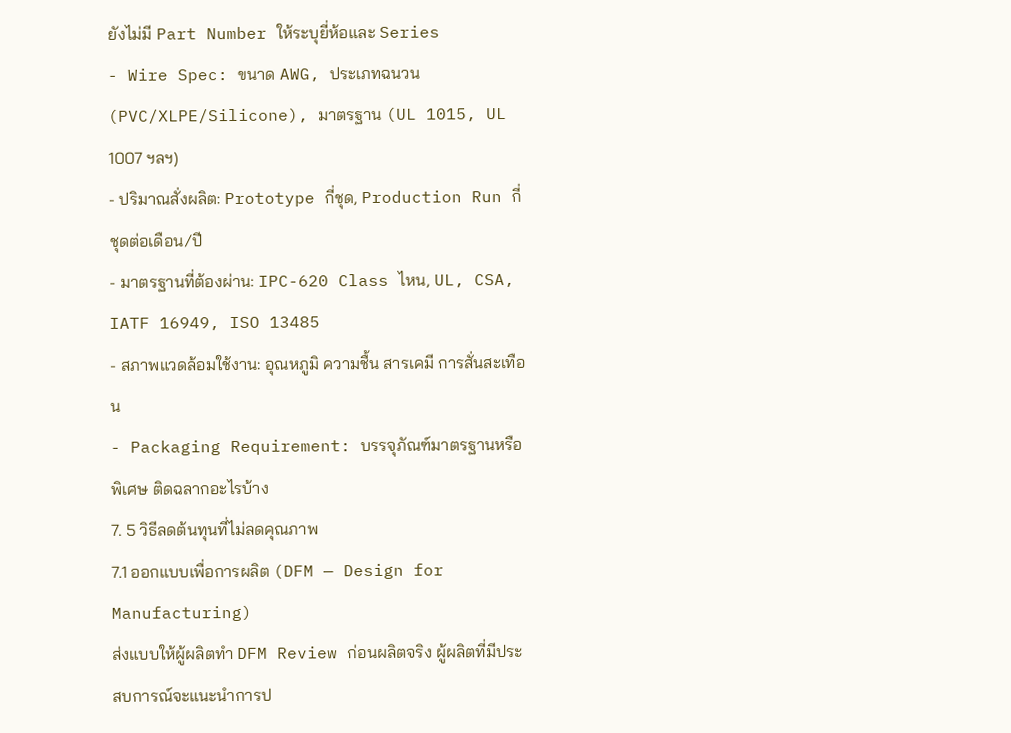ยังไม่มี Part Number ให้ระบุยี่ห้อและ Series
- Wire Spec: ขนาด AWG, ประเภทฉนวน (PVC/XLPE/Silicone), มาตรฐาน (UL 1015, UL 1007 ฯลฯ)
- ปริมาณสั่งผลิต: Prototype กี่ชุด, Production Run กี่ชุดต่อเดือน/ปี
- มาตรฐานที่ต้องผ่าน: IPC-620 Class ไหน, UL, CSA, IATF 16949, ISO 13485
- สภาพแวดล้อมใช้งาน: อุณหภูมิ ความชื้น สารเคมี การสั่นสะเทือน
- Packaging Requirement: บรรจุภัณฑ์มาตรฐานหรือพิเศษ ติดฉลากอะไรบ้าง
7. 5 วิธีลดต้นทุนที่ไม่ลดคุณภาพ
7.1 ออกแบบเพื่อการผลิต (DFM — Design for Manufacturing)
ส่งแบบให้ผู้ผลิตทำ DFM Review ก่อนผลิตจริง ผู้ผลิตที่มีประสบการณ์จะแนะนำการป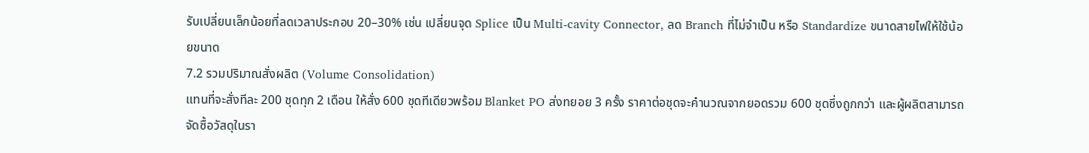รับเปลี่ยนเล็กน้อยที่ลดเวลาประกอบ 20–30% เช่น เปลี่ยนจุด Splice เป็น Multi-cavity Connector, ลด Branch ที่ไม่จำเป็น หรือ Standardize ขนาดสายไฟให้ใช้น้อยขนาด
7.2 รวมปริมาณสั่งผลิต (Volume Consolidation)
แทนที่จะสั่งทีละ 200 ชุดทุก 2 เดือน ให้สั่ง 600 ชุดทีเดียวพร้อม Blanket PO ส่งทยอย 3 ครั้ง ราคาต่อชุดจะคำนวณจากยอดรวม 600 ชุดซึ่งถูกกว่า และผู้ผลิตสามารถจัดซื้อวัสดุในรา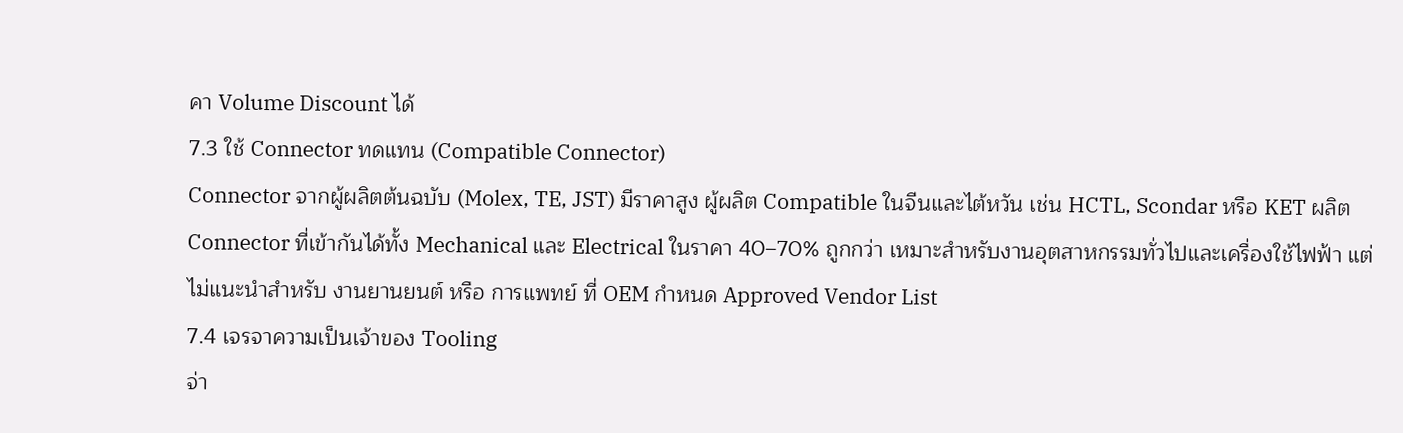คา Volume Discount ได้
7.3 ใช้ Connector ทดแทน (Compatible Connector)
Connector จากผู้ผลิตต้นฉบับ (Molex, TE, JST) มีราคาสูง ผู้ผลิต Compatible ในจีนและไต้หวัน เช่น HCTL, Scondar หรือ KET ผลิต Connector ที่เข้ากันได้ทั้ง Mechanical และ Electrical ในราคา 40–70% ถูกกว่า เหมาะสำหรับงานอุตสาหกรรมทั่วไปและเครื่องใช้ไฟฟ้า แต่ไม่แนะนำสำหรับ งานยานยนต์ หรือ การแพทย์ ที่ OEM กำหนด Approved Vendor List
7.4 เจรจาความเป็นเจ้าของ Tooling
จ่า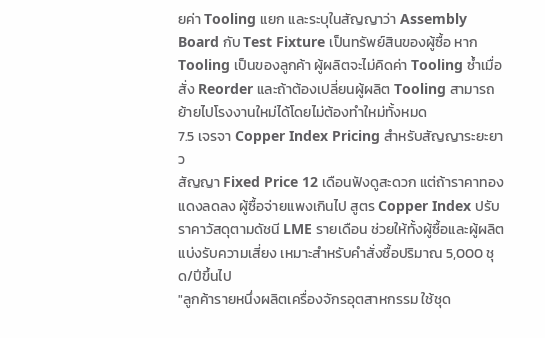ยค่า Tooling แยก และระบุในสัญญาว่า Assembly Board กับ Test Fixture เป็นทรัพย์สินของผู้ซื้อ หาก Tooling เป็นของลูกค้า ผู้ผลิตจะไม่คิดค่า Tooling ซ้ำเมื่อสั่ง Reorder และถ้าต้องเปลี่ยนผู้ผลิต Tooling สามารถย้ายไปโรงงานใหม่ได้โดยไม่ต้องทำใหม่ทั้งหมด
7.5 เจรจา Copper Index Pricing สำหรับสัญญาระยะยาว
สัญญา Fixed Price 12 เดือนฟังดูสะดวก แต่ถ้าราคาทองแดงลดลง ผู้ซื้อจ่ายแพงเกินไป สูตร Copper Index ปรับราคาวัสดุตามดัชนี LME รายเดือน ช่วยให้ทั้งผู้ซื้อและผู้ผลิตแบ่งรับความเสี่ยง เหมาะสำหรับคำสั่งซื้อปริมาณ 5,000 ชุด/ปีขึ้นไป
"ลูกค้ารายหนึ่งผลิตเครื่องจักรอุตสาหกรรม ใช้ชุด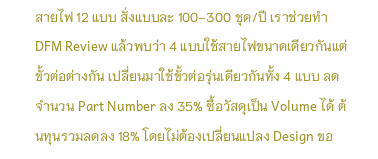สายไฟ 12 แบบ สั่งแบบละ 100–300 ชุด/ปี เราช่วยทำ DFM Review แล้วพบว่า 4 แบบใช้สายไฟขนาดเดียวกันแต่ขั้วต่อต่างกัน เปลี่ยนมาใช้ขั้วต่อรุ่นเดียวกันทั้ง 4 แบบ ลดจำนวน Part Number ลง 35% ซื้อวัสดุเป็น Volume ได้ ต้นทุนรวมลดลง 18% โดยไม่ต้องเปลี่ยนแปลง Design ขอ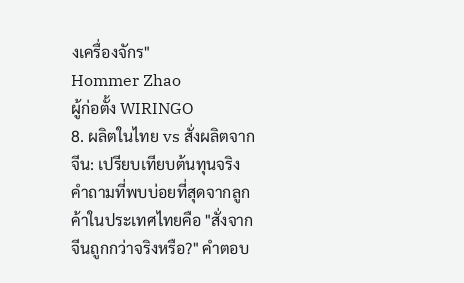งเครื่องจักร"
Hommer Zhao
ผู้ก่อตั้ง WIRINGO
8. ผลิตในไทย vs สั่งผลิตจากจีน: เปรียบเทียบต้นทุนจริง
คำถามที่พบบ่อยที่สุดจากลูกค้าในประเทศไทยคือ "สั่งจากจีนถูกกว่าจริงหรือ?" คำตอบ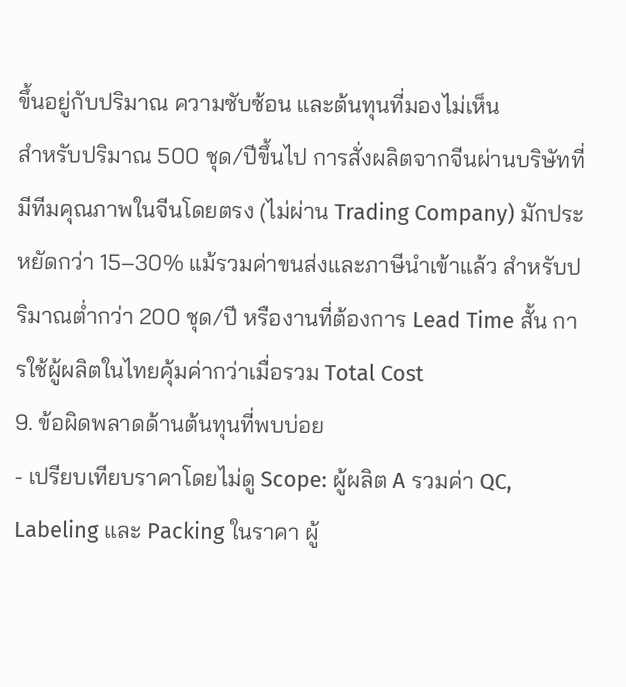ขึ้นอยู่กับปริมาณ ความซับซ้อน และต้นทุนที่มองไม่เห็น
สำหรับปริมาณ 500 ชุด/ปีขึ้นไป การสั่งผลิตจากจีนผ่านบริษัทที่มีทีมคุณภาพในจีนโดยตรง (ไม่ผ่าน Trading Company) มักประหยัดกว่า 15–30% แม้รวมค่าขนส่งและภาษีนำเข้าแล้ว สำหรับปริมาณต่ำกว่า 200 ชุด/ปี หรืองานที่ต้องการ Lead Time สั้น การใช้ผู้ผลิตในไทยคุ้มค่ากว่าเมื่อรวม Total Cost
9. ข้อผิดพลาดด้านต้นทุนที่พบบ่อย
- เปรียบเทียบราคาโดยไม่ดู Scope: ผู้ผลิต A รวมค่า QC, Labeling และ Packing ในราคา ผู้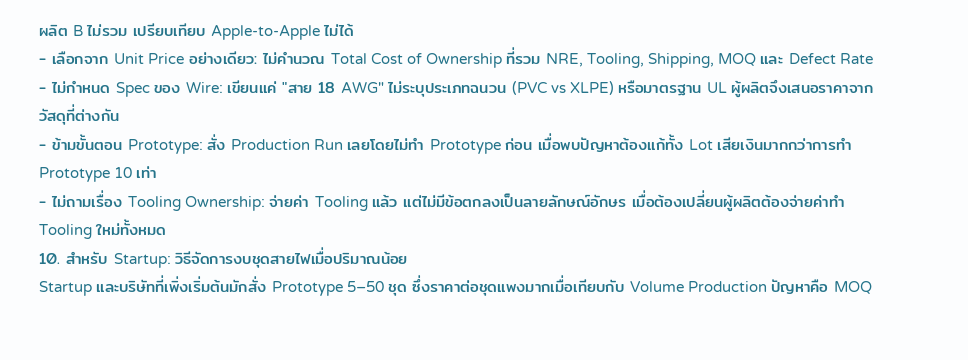ผลิต B ไม่รวม เปรียบเทียบ Apple-to-Apple ไม่ได้
- เลือกจาก Unit Price อย่างเดียว: ไม่คำนวณ Total Cost of Ownership ที่รวม NRE, Tooling, Shipping, MOQ และ Defect Rate
- ไม่กำหนด Spec ของ Wire: เขียนแค่ "สาย 18 AWG" ไม่ระบุประเภทฉนวน (PVC vs XLPE) หรือมาตรฐาน UL ผู้ผลิตจึงเสนอราคาจากวัสดุที่ต่างกัน
- ข้ามขั้นตอน Prototype: สั่ง Production Run เลยโดยไม่ทำ Prototype ก่อน เมื่อพบปัญหาต้องแก้ทั้ง Lot เสียเงินมากกว่าการทำ Prototype 10 เท่า
- ไม่ถามเรื่อง Tooling Ownership: จ่ายค่า Tooling แล้ว แต่ไม่มีข้อตกลงเป็นลายลักษณ์อักษร เมื่อต้องเปลี่ยนผู้ผลิตต้องจ่ายค่าทำ Tooling ใหม่ทั้งหมด
10. สำหรับ Startup: วิธีจัดการงบชุดสายไฟเมื่อปริมาณน้อย
Startup และบริษัทที่เพิ่งเริ่มต้นมักสั่ง Prototype 5–50 ชุด ซึ่งราคาต่อชุดแพงมากเมื่อเทียบกับ Volume Production ปัญหาคือ MOQ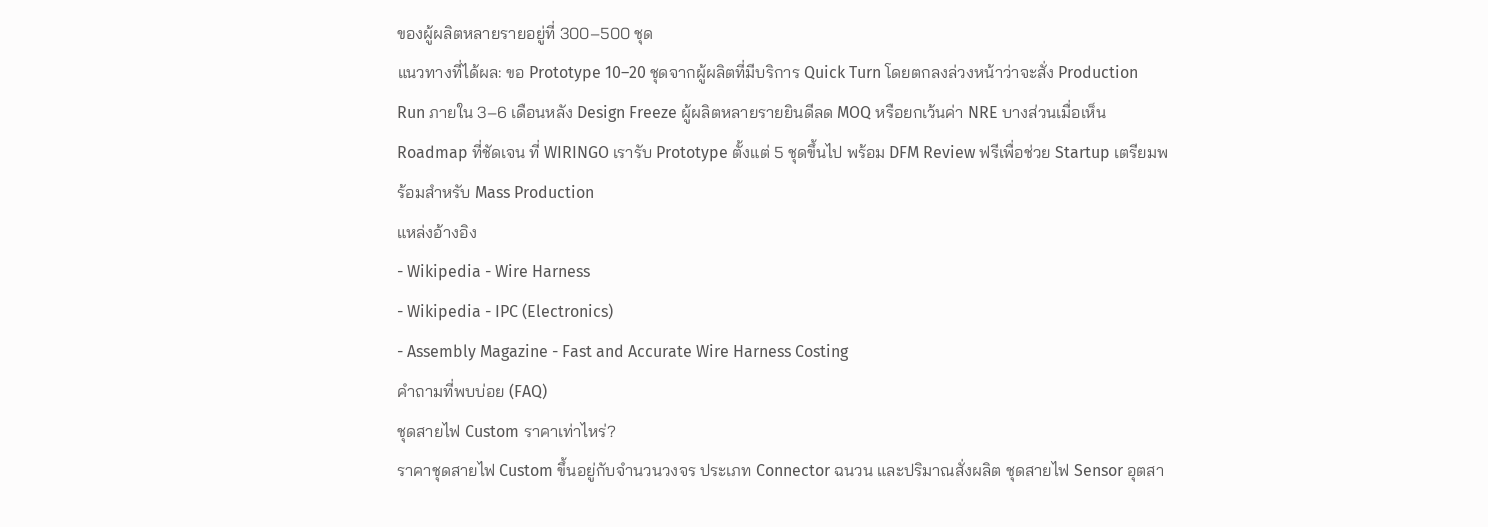ของผู้ผลิตหลายรายอยู่ที่ 300–500 ชุด
แนวทางที่ได้ผล: ขอ Prototype 10–20 ชุดจากผู้ผลิตที่มีบริการ Quick Turn โดยตกลงล่วงหน้าว่าจะสั่ง Production Run ภายใน 3–6 เดือนหลัง Design Freeze ผู้ผลิตหลายรายยินดีลด MOQ หรือยกเว้นค่า NRE บางส่วนเมื่อเห็น Roadmap ที่ชัดเจน ที่ WIRINGO เรารับ Prototype ตั้งแต่ 5 ชุดขึ้นไป พร้อม DFM Review ฟรีเพื่อช่วย Startup เตรียมพร้อมสำหรับ Mass Production
แหล่งอ้างอิง
- Wikipedia - Wire Harness
- Wikipedia - IPC (Electronics)
- Assembly Magazine - Fast and Accurate Wire Harness Costing
คำถามที่พบบ่อย (FAQ)
ชุดสายไฟ Custom ราคาเท่าไหร่?
ราคาชุดสายไฟ Custom ขึ้นอยู่กับจำนวนวงจร ประเภท Connector ฉนวน และปริมาณสั่งผลิต ชุดสายไฟ Sensor อุตสา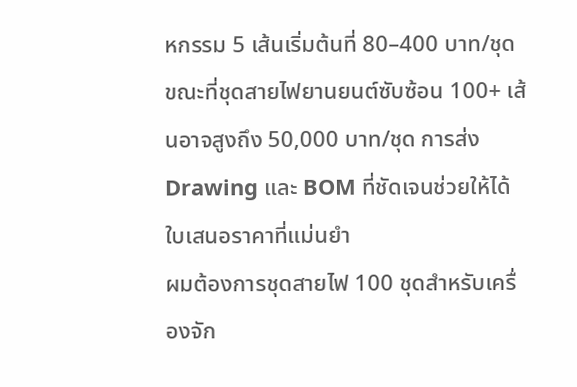หกรรม 5 เส้นเริ่มต้นที่ 80–400 บาท/ชุด ขณะที่ชุดสายไฟยานยนต์ซับซ้อน 100+ เส้นอาจสูงถึง 50,000 บาท/ชุด การส่ง Drawing และ BOM ที่ชัดเจนช่วยให้ได้ใบเสนอราคาที่แม่นยำ
ผมต้องการชุดสายไฟ 100 ชุดสำหรับเครื่องจัก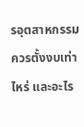รอุตสาหกรรม ควรตั้งงบเท่าไหร่ และอะไร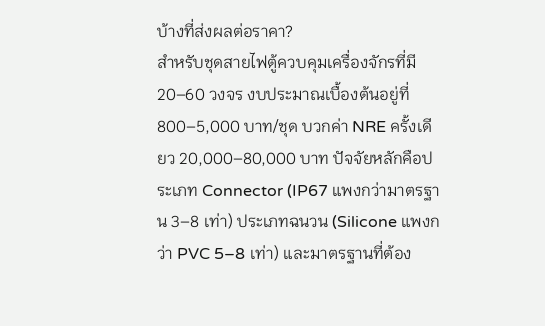บ้างที่ส่งผลต่อราคา?
สำหรับชุดสายไฟตู้ควบคุมเครื่องจักรที่มี 20–60 วงจร งบประมาณเบื้องต้นอยู่ที่ 800–5,000 บาท/ชุด บวกค่า NRE ครั้งเดียว 20,000–80,000 บาท ปัจจัยหลักคือประเภท Connector (IP67 แพงกว่ามาตรฐาน 3–8 เท่า) ประเภทฉนวน (Silicone แพงกว่า PVC 5–8 เท่า) และมาตรฐานที่ต้อง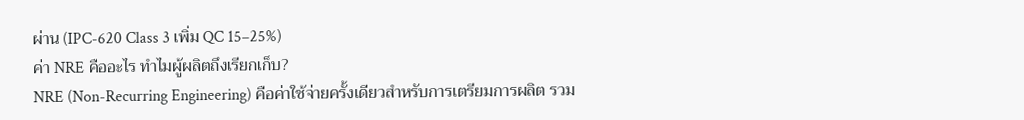ผ่าน (IPC-620 Class 3 เพิ่ม QC 15–25%)
ค่า NRE คืออะไร ทำไมผู้ผลิตถึงเรียกเก็บ?
NRE (Non-Recurring Engineering) คือค่าใช้จ่ายครั้งเดียวสำหรับการเตรียมการผลิต รวม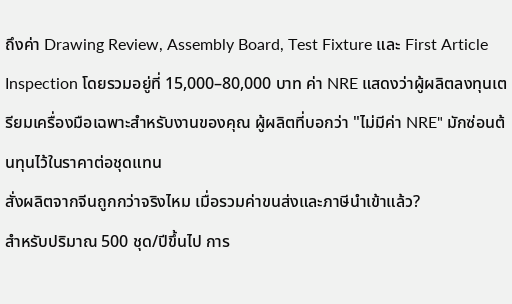ถึงค่า Drawing Review, Assembly Board, Test Fixture และ First Article Inspection โดยรวมอยู่ที่ 15,000–80,000 บาท ค่า NRE แสดงว่าผู้ผลิตลงทุนเตรียมเครื่องมือเฉพาะสำหรับงานของคุณ ผู้ผลิตที่บอกว่า "ไม่มีค่า NRE" มักซ่อนต้นทุนไว้ในราคาต่อชุดแทน
สั่งผลิตจากจีนถูกกว่าจริงไหม เมื่อรวมค่าขนส่งและภาษีนำเข้าแล้ว?
สำหรับปริมาณ 500 ชุด/ปีขึ้นไป การ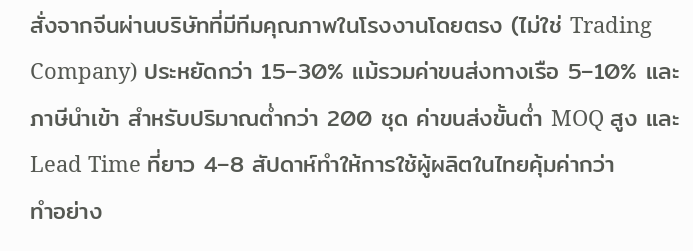สั่งจากจีนผ่านบริษัทที่มีทีมคุณภาพในโรงงานโดยตรง (ไม่ใช่ Trading Company) ประหยัดกว่า 15–30% แม้รวมค่าขนส่งทางเรือ 5–10% และภาษีนำเข้า สำหรับปริมาณต่ำกว่า 200 ชุด ค่าขนส่งขั้นต่ำ MOQ สูง และ Lead Time ที่ยาว 4–8 สัปดาห์ทำให้การใช้ผู้ผลิตในไทยคุ้มค่ากว่า
ทำอย่าง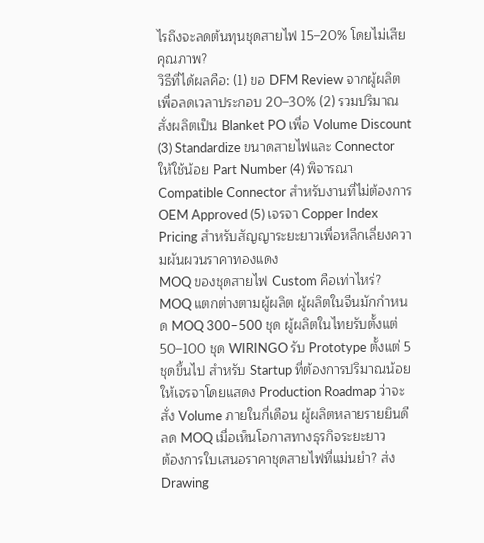ไรถึงจะลดต้นทุนชุดสายไฟ 15–20% โดยไม่เสียคุณภาพ?
วิธีที่ได้ผลคือ: (1) ขอ DFM Review จากผู้ผลิตเพื่อลดเวลาประกอบ 20–30% (2) รวมปริมาณสั่งผลิตเป็น Blanket PO เพื่อ Volume Discount (3) Standardize ขนาดสายไฟและ Connector ให้ใช้น้อย Part Number (4) พิจารณา Compatible Connector สำหรับงานที่ไม่ต้องการ OEM Approved (5) เจรจา Copper Index Pricing สำหรับสัญญาระยะยาวเพื่อหลีกเลี่ยงความผันผวนราคาทองแดง
MOQ ของชุดสายไฟ Custom คือเท่าไหร่?
MOQ แตกต่างตามผู้ผลิต ผู้ผลิตในจีนมักกำหนด MOQ 300–500 ชุด ผู้ผลิตในไทยรับตั้งแต่ 50–100 ชุด WIRINGO รับ Prototype ตั้งแต่ 5 ชุดขึ้นไป สำหรับ Startup ที่ต้องการปริมาณน้อย ให้เจรจาโดยแสดง Production Roadmap ว่าจะสั่ง Volume ภายในกี่เดือน ผู้ผลิตหลายรายยินดีลด MOQ เมื่อเห็นโอกาสทางธุรกิจระยะยาว
ต้องการใบเสนอราคาชุดสายไฟที่แม่นยำ? ส่ง Drawing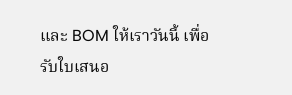และ BOM ให้เราวันนี้ เพื่อรับใบเสนอ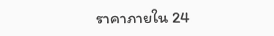ราคาภายใน 24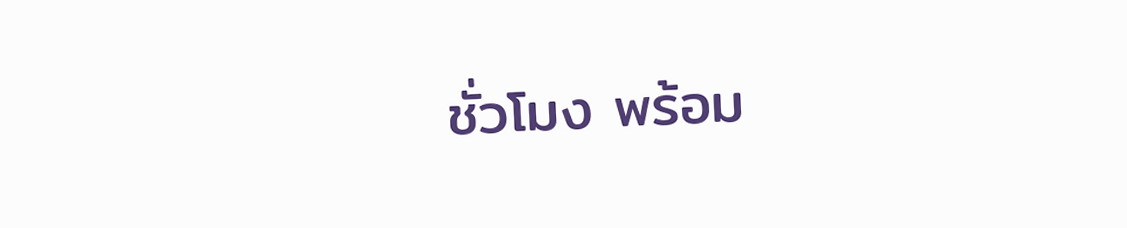ชั่วโมง พร้อม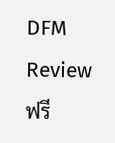DFM Review ฟรี